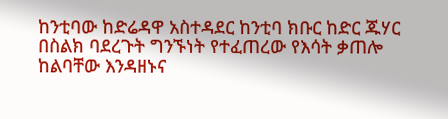ከንቲባው ከድሬዳዋ አስተዳደር ከንቲባ ክቡር ከድር ጁሃር በስልክ ባደረጉት ግንኙነት የተፈጠረው የእሳት ቃጠሎ ከልባቸው እንዳዘኑና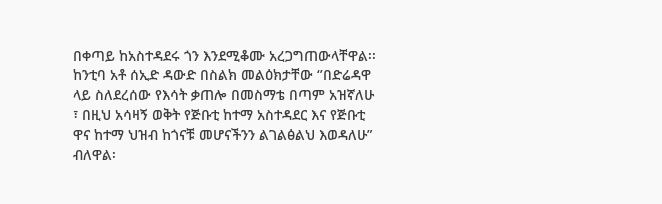በቀጣይ ከአስተዳደሩ ጎን እንደሚቆሙ አረጋግጠውላቸዋል፡፡
ከንቲባ አቶ ሰኢድ ዳውድ በስልክ መልዕክታቸው ‘’በድሬዳዋ ላይ ስለደረሰው የእሳት ቃጠሎ በመስማቴ በጣም አዝኛለሁ ፣ በዚህ አሳዛኝ ወቅት የጅቡቲ ከተማ አስተዳደር እና የጅቡቲ ዋና ከተማ ህዝብ ከጎናቹ መሆናችንን ልገልፅልህ እወዳለሁ” ብለዋል፡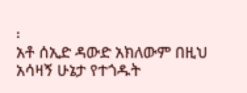፡
አቶ ሰኢድ ዳውድ አክለውም በዚህ አሳዛኝ ሁኔታ የተጎዱት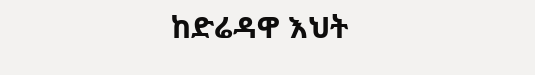ከድሬዳዋ እህት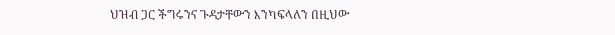ህዝብ ጋር ችግሩንና ጉዳታቸውን እንካፍላለን በዚህው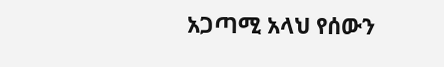አጋጣሚ አላህ የሰውን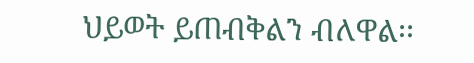ህይወት ይጠብቅልን ብለዋል፡፡